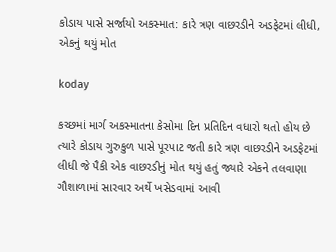કોડાય પાસે સર્જાયો અકસ્માત: કારે ત્રણ વાછરડીને અડફેટમાં લીધી, એકનું થયું મોત

koday

કચ્છમાં માર્ગ અકસ્માતના કેસોમા દિન પ્રતિદિન વધારો થતો હોય છે ત્યારે કોડાય ગુરુકુળ પાસે પૂરપાટ જતી કારે ત્રણ વાછરડીને અડફેટમાં લીધી જે પૈકી એક વાછરડીનું મોત થયું હતું જ્યારે એકને તલવાણા ગૌશાળામાં સારવાર અર્થે ખસેડવામાં આવી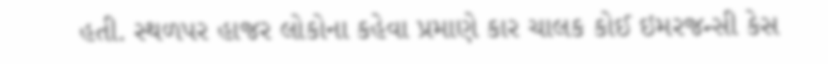હતી. સ્થળપર હાજર લોકોના કહેવા પ્રમાણે કાર ચાલક કોઈ ઇમરજન્સી કેસ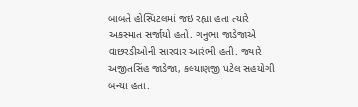બાબતે હોસ્પિટલમાં જઇ રહ્યા હતા ત્યારે અકસ્માત સર્જાયો હતો. ગનુભા જાડેજાએ વાછરડીઓની સારવાર આરંભી હતી. જ્યારે અજીતસિંહ જાડેજા, કલ્યાણજી પટેલ સહયોગી બન્યા હતા.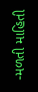-મળતી માહિતી